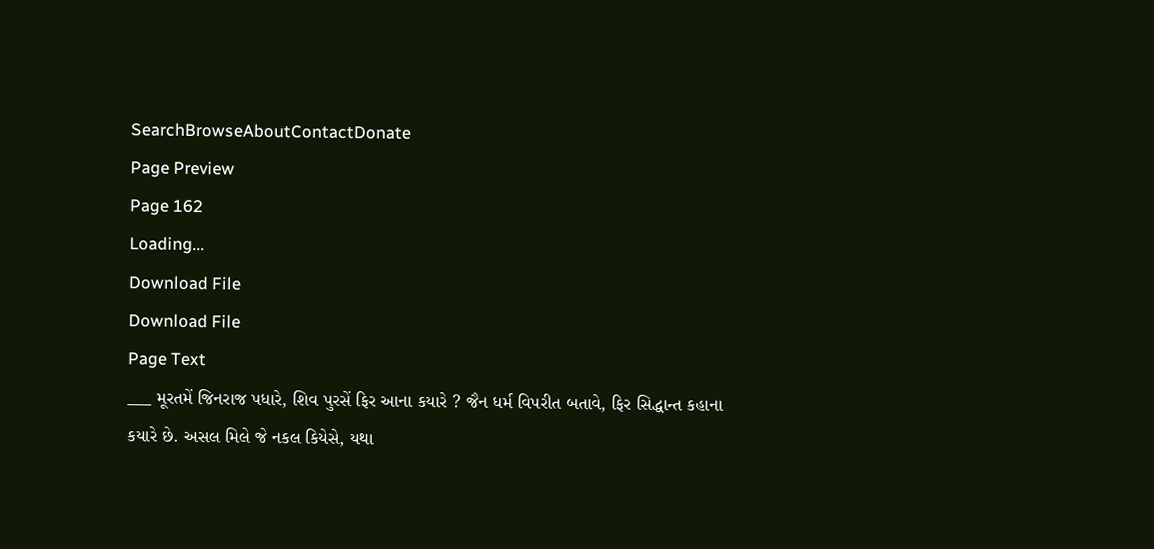SearchBrowseAboutContactDonate
Page Preview
Page 162
Loading...
Download File
Download File
Page Text
___ મૂરતમેં જિનરાજ પધારે, શિવ પુરસેં ફિર આના કયારે ? જૈન ધર્મ વિપરીત બતાવે, ફિર સિદ્ધાન્ત કહાના કયારે છે. અસલ મિલે જે નકલ કિયેસે, યથા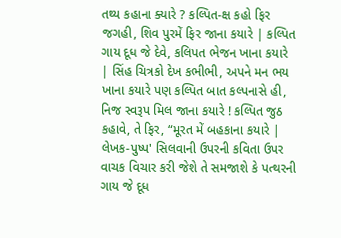તથ્ય કહાના ક્યારે ? કલ્પિત-ક્ષ કહો ફિર જગહી, શિવ પુરમેં ફિર જાના કયારે | કલ્પિત ગાય દૂધ જે દેવે, કલિપત ભેજન ખાના કયારે | સિંહ ચિત્રકો દેખ કભીભી, અપને મન ભય ખાના કયારે પણ કલ્પિત બાત કલ્પનાસે હી, નિજ સ્વરૂપ મિલ જાના કયારે ! કલ્પિત જુઠ કહાવે, તે ફિર, “મૂરત મેં બહકાના કયારે | લેખક-પુષ્પ' સિલવાની ઉપરની કવિતા ઉપર વાચક વિચાર કરી જેશે તે સમજાશે કે પત્થરની ગાય જે દૂધ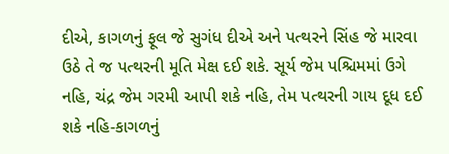દીએ, કાગળનું ફૂલ જે સુગંધ દીએ અને પત્થરને સિંહ જે મારવા ઉઠે તે જ પત્થરની મૂતિ મેક્ષ દઈ શકે. સૂર્ય જેમ પશ્ચિમમાં ઉગે નહિ, ચંદ્ર જેમ ગરમી આપી શકે નહિ, તેમ પત્થરની ગાય દૂધ દઈ શકે નહિ-કાગળનું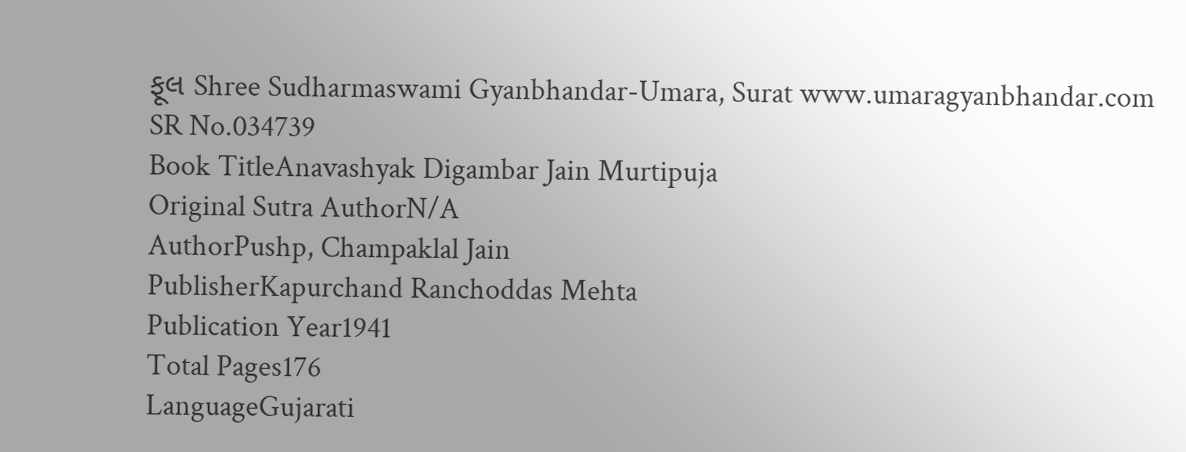ફૂલ Shree Sudharmaswami Gyanbhandar-Umara, Surat www.umaragyanbhandar.com
SR No.034739
Book TitleAnavashyak Digambar Jain Murtipuja
Original Sutra AuthorN/A
AuthorPushp, Champaklal Jain
PublisherKapurchand Ranchoddas Mehta
Publication Year1941
Total Pages176
LanguageGujarati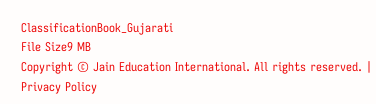ClassificationBook_Gujarati
File Size9 MB
Copyright © Jain Education International. All rights reserved. | Privacy Policy